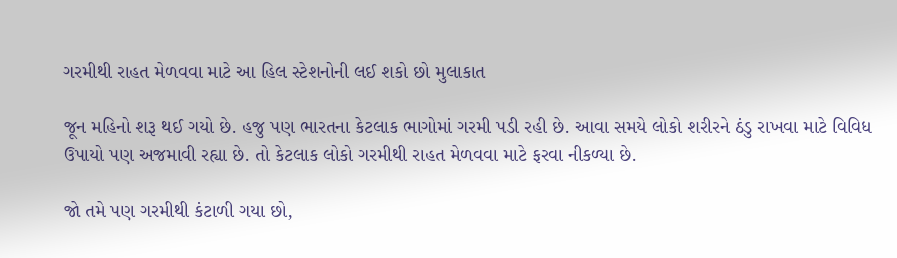ગરમીથી રાહત મેળવવા માટે આ હિલ સ્ટેશનોની લઈ શકો છો મુલાકાત

જૂન મહિનો શરૂ થઈ ગયો છે. હજુ પણ ભારતના કેટલાક ભાગોમાં ગરમી પડી રહી છે. આવા સમયે લોકો શરીરને ઠંડુ રાખવા માટે વિવિધ ઉપાયો પણ અજમાવી રહ્યા છે. તો કેટલાક લોકો ગરમીથી રાહત મેળવવા માટે ફરવા નીકળ્યા છે.

જો તમે પણ ગરમીથી કંટાળી ગયા છો,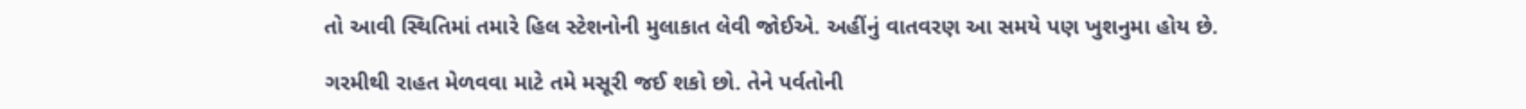તો આવી સ્થિતિમાં તમારે હિલ સ્ટેશનોની મુલાકાત લેવી જોઈએ. અહીંનું વાતવરણ આ સમયે પણ ખુશનુમા હોય છે.

ગરમીથી રાહત મેળવવા માટે તમે મસૂરી જઈ શકો છો. તેને પર્વતોની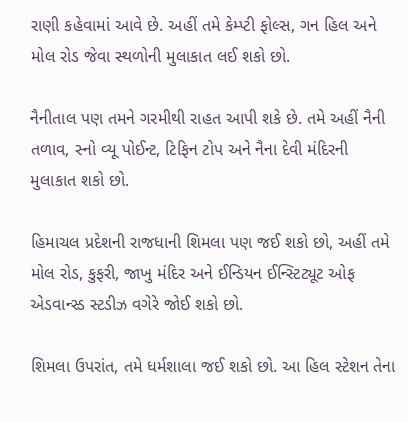રાણી કહેવામાં આવે છે. અહીં તમે કેમ્પ્ટી ફોલ્સ, ગન હિલ અને મોલ રોડ જેવા સ્થળોની મુલાકાત લઈ શકો છો.

નૈનીતાલ પણ તમને ગરમીથી રાહત આપી શકે છે. તમે અહીં નૈની તળાવ, સ્નો વ્યૂ પોઈન્ટ, ટિફિન ટોપ અને નૈના દેવી મંદિરની મુલાકાત શકો છો.

હિમાચલ પ્રદેશની રાજધાની શિમલા પણ જઈ શકો છો, અહીં તમે મોલ રોડ, કુફરી, જાખુ મંદિર અને ઈન્ડિયન ઈન્સ્ટિટ્યૂટ ઓફ એડવાન્સ્ડ સ્ટડીઝ વગેરે જોઈ શકો છો.

શિમલા ઉપરાંત, તમે ધર્મશાલા જઈ શકો છો. આ હિલ સ્ટેશન તેના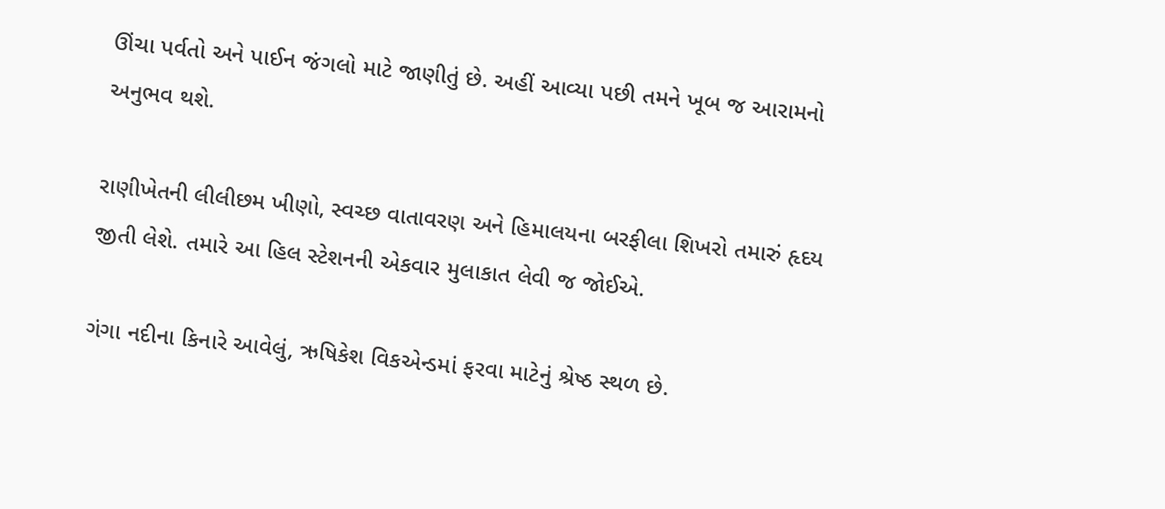ઊંચા પર્વતો અને પાઈન જંગલો માટે જાણીતું છે. અહીં આવ્યા પછી તમને ખૂબ જ આરામનો અનુભવ થશે.

રાણીખેતની લીલીછમ ખીણો, સ્વચ્છ વાતાવરણ અને હિમાલયના બરફીલા શિખરો તમારું હૃદય જીતી લેશે. તમારે આ હિલ સ્ટેશનની એકવાર મુલાકાત લેવી જ જોઈએ.

ગંગા નદીના કિનારે આવેલું, ઋષિકેશ વિકએન્ડમાં ફરવા માટેનું શ્રેષ્ઠ સ્થળ છે.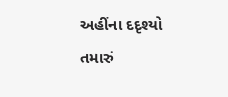અહીંના દદૃશ્યો તમારું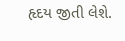હૃદય જીતી લેશે.